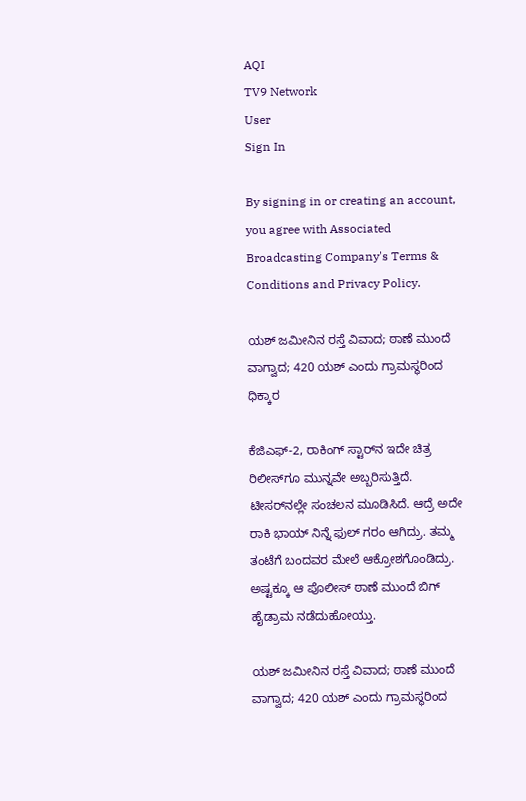AQI
TV9 Network
User
Sign In

By signing in or creating an account, you agree with Associated Broadcasting Company's Terms & Conditions and Privacy Policy.

ಯಶ್ ಜಮೀನಿನ ರಸ್ತೆ ವಿವಾದ; ಠಾಣೆ ಮುಂದೆ ವಾಗ್ವಾದ; 420 ಯಶ್ ಎಂದು ಗ್ರಾಮಸ್ಥರಿಂದ ಧಿಕ್ಕಾರ

ಕೆಜಿಎಫ್‌-2, ರಾಕಿಂಗ್ ಸ್ಟಾರ್‌ನ ಇದೇ ಚಿತ್ರ ರಿಲೀಸ್‌ಗೂ ಮುನ್ನವೇ ಅಬ್ಬರಿಸುತ್ತಿದೆ. ಟೀಸರ್‌ನಲ್ಲೇ ಸಂಚಲನ ಮೂಡಿಸಿದೆ. ಆದ್ರೆ ಅದೇ ರಾಕಿ ಭಾಯ್‌ ನಿನ್ನೆ ಫುಲ್‌ ಗರಂ ಆಗಿದ್ರು. ತಮ್ಮ ತಂಟೆಗೆ ಬಂದವರ ಮೇಲೆ ಆಕ್ರೋಶಗೊಂಡಿದ್ರು. ಅಷ್ಟಕ್ಕೂ ಆ ಪೊಲೀಸ್‌ ಠಾಣೆ ಮುಂದೆ ಬಿಗ್‌ ಹೈಡ್ರಾಮ ನಡೆದುಹೋಯ್ತು.

ಯಶ್ ಜಮೀನಿನ ರಸ್ತೆ ವಿವಾದ; ಠಾಣೆ ಮುಂದೆ ವಾಗ್ವಾದ; 420 ಯಶ್ ಎಂದು ಗ್ರಾಮಸ್ಥರಿಂದ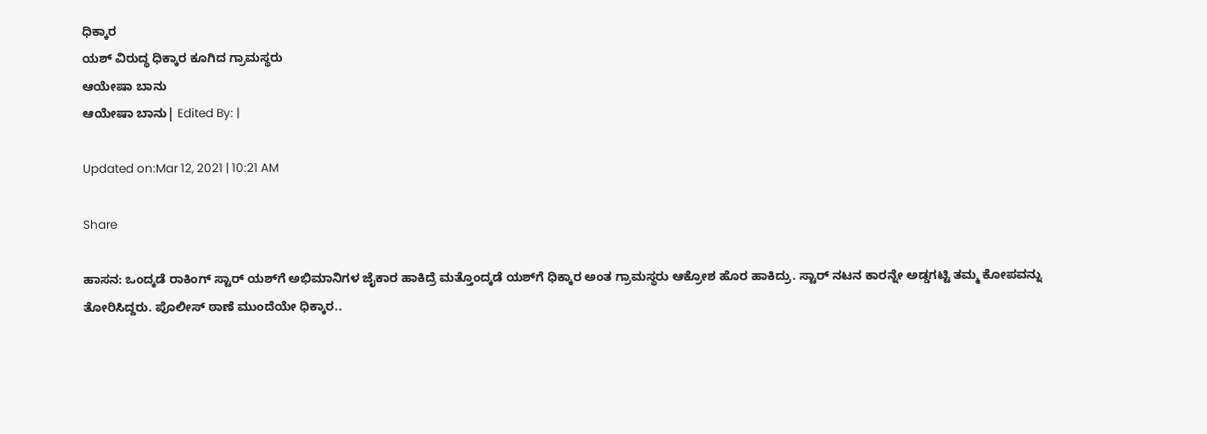ಧಿಕ್ಕಾರ
ಯಶ್ ವಿರುದ್ಧ ಧಿಕ್ಕಾರ ಕೂಗಿದ ಗ್ರಾಮಸ್ಥರು
ಆಯೇಷಾ ಬಾನು
ಆಯೇಷಾ ಬಾನು| Edited By: |

Updated on:Mar 12, 2021 | 10:21 AM

Share

ಹಾಸನ: ಒಂದ್ಕಡೆ ರಾಕಿಂಗ್ ಸ್ಟಾರ್ ಯಶ್‌ಗೆ ಅಭಿಮಾನಿಗಳ ಜೈಕಾರ ಹಾಕಿದ್ರೆ ಮತ್ತೊಂದ್ಕಡೆ ಯಶ್‌ಗೆ ಧಿಕ್ಕಾರ ಅಂತ ಗ್ರಾಮಸ್ಥರು ಆಕ್ರೋಶ ಹೊರ ಹಾಕಿದ್ರು. ಸ್ಟಾರ್‌ ನಟನ ಕಾರನ್ನೇ ಅಡ್ಡಗಟ್ಟಿ ತಮ್ಮ ಕೋಪವನ್ನು ತೋರಿಸಿದ್ದರು. ಪೊಲೀಸ್ ಠಾಣೆ ಮುಂದೆಯೇ ಧಿಕ್ಕಾರ..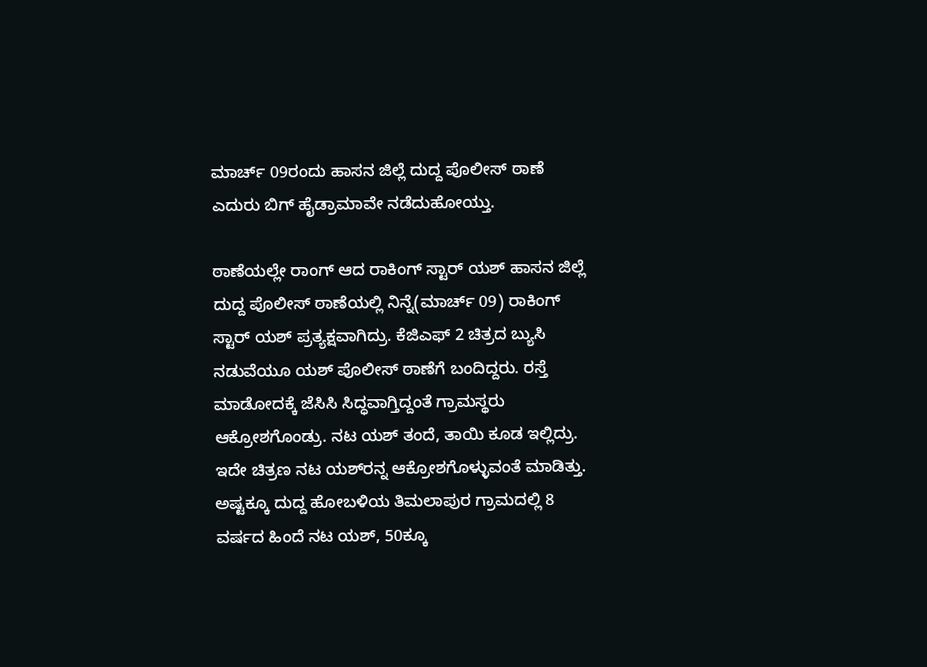ಮಾರ್ಚ್ 09ರಂದು ಹಾಸನ ಜಿಲ್ಲೆ ದುದ್ದ ಪೊಲೀಸ್‌ ಠಾಣೆ ಎದುರು ಬಿಗ್‌ ಹೈಡ್ರಾಮಾವೇ ನಡೆದುಹೋಯ್ತು.

ಠಾಣೆಯಲ್ಲೇ ರಾಂಗ್ ಆದ ರಾಕಿಂಗ್‌ ಸ್ಟಾರ್ ಯಶ್ ಹಾಸನ ಜಿಲ್ಲೆ ದುದ್ದ ಪೊಲೀಸ್ ಠಾಣೆಯಲ್ಲಿ ನಿನ್ನೆ(ಮಾರ್ಚ್ 09) ರಾಕಿಂಗ್‌ ಸ್ಟಾರ್ ಯಶ್ ಪ್ರತ್ಯಕ್ಷವಾಗಿದ್ರು. ಕೆಜಿಎಫ್‌ 2 ಚಿತ್ರದ ಬ್ಯುಸಿ ನಡುವೆಯೂ ಯಶ್‌ ಪೊಲೀಸ್ ಠಾಣೆಗೆ ಬಂದಿದ್ದರು. ರಸ್ತೆ ಮಾಡೋದಕ್ಕೆ ಜೆಸಿಸಿ ಸಿದ್ಧವಾಗ್ತಿದ್ದಂತೆ ಗ್ರಾಮಸ್ಥರು ಆಕ್ರೋಶಗೊಂಡ್ರು. ನಟ ಯಶ್‌ ತಂದೆ, ತಾಯಿ ಕೂಡ ಇಲ್ಲಿದ್ರು. ಇದೇ ಚಿತ್ರಣ ನಟ ಯಶ್‌ರನ್ನ ಆಕ್ರೋಶಗೊಳ್ಳುವಂತೆ ಮಾಡಿತ್ತು. ಅಷ್ಟಕ್ಕೂ ದುದ್ದ ಹೋಬಳಿಯ ತಿಮಲಾಪುರ ಗ್ರಾಮದಲ್ಲಿ 8 ವರ್ಷದ ಹಿಂದೆ ನಟ ಯಶ್‌, 50ಕ್ಕೂ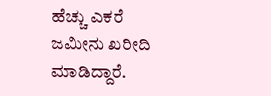ಹೆಚ್ಚು ಎಕರೆ ಜಮೀನು ಖರೀದಿ ಮಾಡಿದ್ದಾರೆ.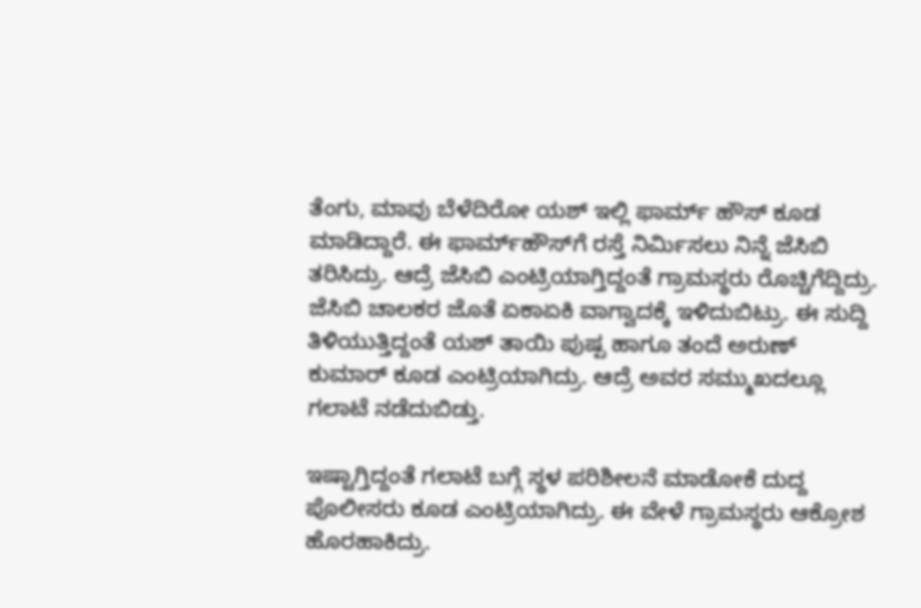ತೆಂಗು, ಮಾವು ಬೆಳೆದಿರೋ ಯಶ್‌ ಇಲ್ಲಿ ಫಾರ್ಮ್‌ ಹೌಸ್‌ ಕೂಡ ಮಾಡಿದ್ದಾರೆ. ಈ ಫಾರ್ಮ್‌ಹೌಸ್‌ಗೆ ರಸ್ತೆ ನಿರ್ಮಿಸಲು ನಿನ್ನೆ ಜೆಸಿಬಿ ತರಿಸಿದ್ರು. ಆದ್ರೆ ಜೆಸಿಬಿ ಎಂಟ್ರಿಯಾಗ್ತಿದ್ದಂತೆ ಗ್ರಾಮಸ್ಥರು ರೊಚ್ಚಿಗೆದ್ದಿದ್ರು. ಜೆಸಿಬಿ ಚಾಲಕರ ಜೊತೆ ಏಕಾಏಕಿ ವಾಗ್ವಾದಕ್ಕೆ ಇಳಿದುಬಿಟ್ರು. ಈ ಸುದ್ದಿ ತಿಳಿಯುತ್ತಿದ್ದಂತೆ ಯಶ್ ತಾಯಿ ಪುಷ್ಪ ಹಾಗೂ ತಂದೆ ಅರುಣ್‌ ಕುಮಾರ್‌ ಕೂಡ ಎಂಟ್ರಿಯಾಗಿದ್ರು. ಆದ್ರೆ ಅವರ ಸಮ್ಮುಖದಲ್ಲೂ ಗಲಾಟೆ ನಡೆದುಬಿಡ್ತು.

ಇಷ್ಟಾಗ್ತಿದ್ದಂತೆ ಗಲಾಟೆ ಬಗ್ಗೆ ಸ್ಥಳ ಪರಿಶೀಲನೆ ಮಾಡೋಕೆ ದುದ್ದ ಪೊಲೀಸರು ಕೂಡ ಎಂಟ್ರಿಯಾಗಿದ್ರು. ಈ ವೇಳೆ ಗ್ರಾಮಸ್ಥರು ಆಕ್ರೋಶ ಹೊರಹಾಕಿದ್ರು.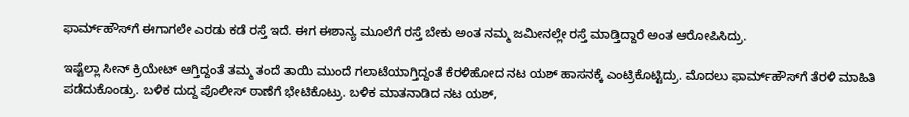ಫಾರ್ಮ್‌ಹೌಸ್‌ಗೆ ಈಗಾಗಲೇ ಎರಡು ಕಡೆ ರಸ್ತೆ ಇದೆ. ಈಗ ಈಶಾನ್ಯ ಮೂಲೆಗೆ ರಸ್ತೆ ಬೇಕು ಅಂತ ನಮ್ಮ ಜಮೀನಲ್ಲೇ ರಸ್ತೆ ಮಾಡ್ತಿದ್ದಾರೆ ಅಂತ ಆರೋಪಿಸಿದ್ರು.

ಇಷ್ಟೆಲ್ಲಾ ಸೀನ್‌ ಕ್ರಿಯೇಟ್ ಆಗ್ತಿದ್ದಂತೆ ತಮ್ಮ ತಂದೆ ತಾಯಿ ಮುಂದೆ ಗಲಾಟೆಯಾಗ್ತಿದ್ದಂತೆ ಕೆರಳಿಹೋದ ನಟ ಯಶ್‌ ಹಾಸನಕ್ಕೆ ಎಂಟ್ರಿಕೊಟ್ಟಿದ್ರು. ಮೊದಲು ಫಾರ್ಮ್‌ಹೌಸ್‌ಗೆ ತೆರಳಿ ಮಾಹಿತಿ ಪಡೆದುಕೊಂಡ್ರು. ಬಳಿಕ ದುದ್ದ ಪೊಲೀಸ್ ಠಾಣೆಗೆ ಭೇಟಿಕೊಟ್ರು. ಬಳಿಕ ಮಾತನಾಡಿದ ನಟ ಯಶ್‌,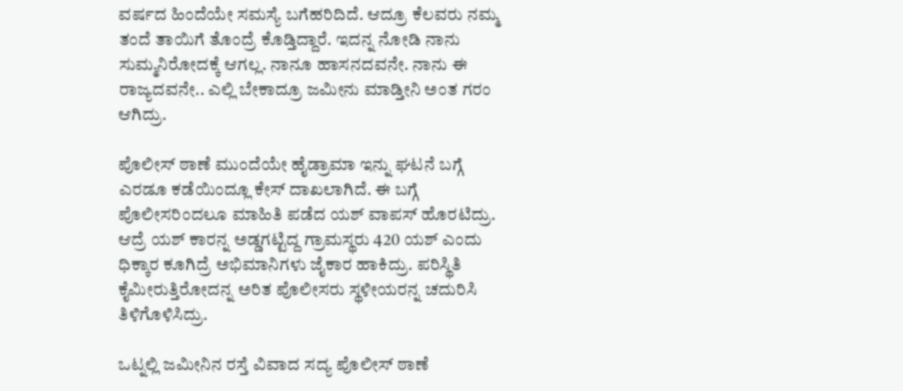ವರ್ಷದ ಹಿಂದೆಯೇ ಸಮಸ್ಯೆ ಬಗೆಹರಿದಿದೆ. ಆದ್ರೂ ಕೆಲವರು ನಮ್ಮ ತಂದೆ ತಾಯಿಗೆ ತೊಂದ್ರೆ ಕೊಡ್ತಿದ್ದಾರೆ. ಇದನ್ನ ನೋಡಿ ನಾನು ಸುಮ್ಮನಿರೋದಕ್ಕೆ ಆಗಲ್ಲ. ನಾನೂ ಹಾಸನದವನೇ. ನಾನು ಈ ರಾಜ್ಯದವನೇ.. ಎಲ್ಲಿ ಬೇಕಾದ್ರೂ ಜಮೀನು ಮಾಡ್ತೀನಿ ಅಂತ ಗರಂ ಆಗಿದ್ರು.

ಪೊಲೀಸ್ ಠಾಣೆ ಮುಂದೆಯೇ ಹೈಡ್ರಾಮಾ ಇನ್ನು ಘಟನೆ ಬಗ್ಗೆ ಎರಡೂ ಕಡೆಯಿಂದ್ಲೂ ಕೇಸ್ ದಾಖಲಾಗಿದೆ. ಈ ಬಗ್ಗೆ ಪೊಲೀಸರಿಂದಲೂ ಮಾಹಿತಿ ಪಡೆದ ಯಶ್ ವಾಪಸ್ ಹೊರಟಿದ್ರು. ಆದ್ರೆ ಯಶ್‌ ಕಾರನ್ನ ಅಡ್ಡಗಟ್ಟಿದ್ದ ಗ್ರಾಮಸ್ಥರು 420 ಯಶ್ ಎಂದು ಧಿಕ್ಕಾರ ಕೂಗಿದ್ರೆ ಅಭಿಮಾನಿಗಳು ಜೈಕಾರ ಹಾಕಿದ್ರು. ಪರಿಸ್ಥಿತಿ ಕೈಮೀರುತ್ತಿರೋದನ್ನ ಅರಿತ ಪೊಲೀಸರು ಸ್ಥಳೀಯರನ್ನ ಚದುರಿಸಿ ತಿಳಿಗೊಳಿಸಿದ್ರು.

ಒಟ್ನಲ್ಲಿ ಜಮೀನಿನ ರಸ್ತೆ ವಿವಾದ ಸದ್ಯ ಪೊಲೀಸ್ ಠಾಣೆ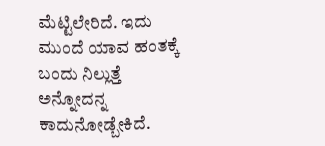ಮೆಟ್ಟಿಲೇರಿದೆ. ಇದು ಮುಂದೆ ಯಾವ ಹಂತಕ್ಕೆ ಬಂದು ನಿಲ್ಲುತ್ತೆ ಅನ್ನೋದನ್ನ ಕಾದುನೋಡ್ಬೇಕಿದೆ.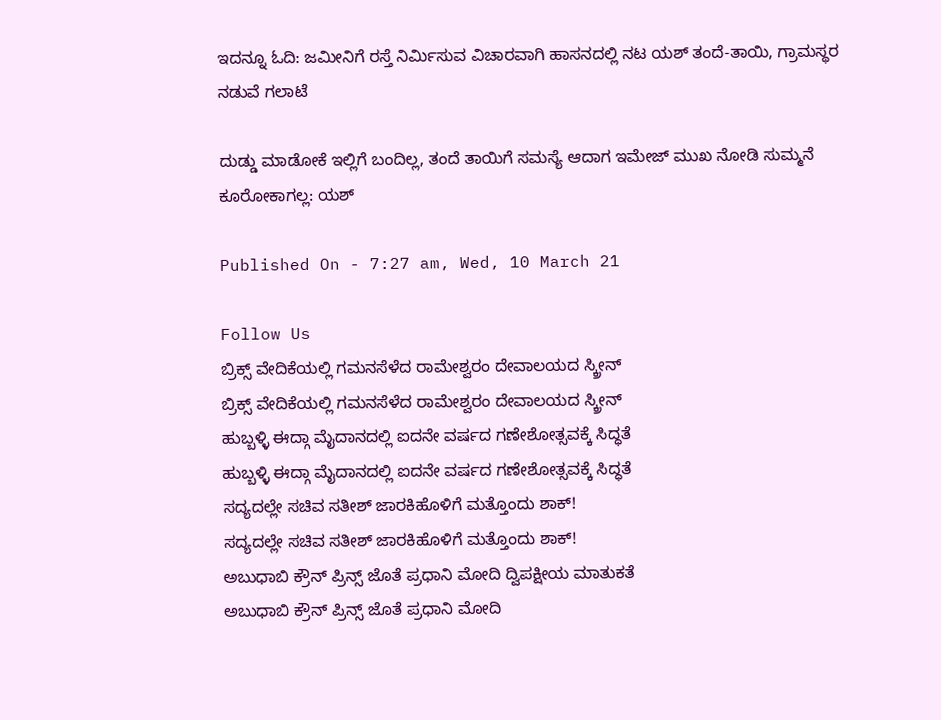ಇದನ್ನೂ ಓದಿ: ಜಮೀನಿಗೆ ರಸ್ತೆ ನಿರ್ಮಿಸುವ ವಿಚಾರವಾಗಿ ಹಾಸನದಲ್ಲಿ ನಟ ಯಶ್ ತಂದೆ-ತಾಯಿ, ಗ್ರಾಮಸ್ಥರ ನಡುವೆ ಗಲಾಟೆ

ದುಡ್ಡು ಮಾಡೋಕೆ ಇಲ್ಲಿಗೆ ಬಂದಿಲ್ಲ, ತಂದೆ ತಾಯಿಗೆ ಸಮಸ್ಯೆ ಆದಾಗ ಇಮೇಜ್ ಮುಖ ನೋಡಿ ಸುಮ್ಮನೆ ಕೂರೋಕಾಗಲ್ಲ: ಯಶ್

Published On - 7:27 am, Wed, 10 March 21

Follow Us
ಬ್ರಿಕ್ಸ್ ವೇದಿಕೆಯಲ್ಲಿ ಗಮನಸೆಳೆದ ರಾಮೇಶ್ವರಂ ದೇವಾಲಯದ ಸ್ಕ್ರೀನ್
ಬ್ರಿಕ್ಸ್ ವೇದಿಕೆಯಲ್ಲಿ ಗಮನಸೆಳೆದ ರಾಮೇಶ್ವರಂ ದೇವಾಲಯದ ಸ್ಕ್ರೀನ್
ಹುಬ್ಬಳ್ಳಿ ಈದ್ಗಾ ಮೈದಾನದಲ್ಲಿ ಐದನೇ ವರ್ಷದ ಗಣೇಶೋತ್ಸವಕ್ಕೆ ಸಿದ್ಧತೆ
ಹುಬ್ಬಳ್ಳಿ ಈದ್ಗಾ ಮೈದಾನದಲ್ಲಿ ಐದನೇ ವರ್ಷದ ಗಣೇಶೋತ್ಸವಕ್ಕೆ ಸಿದ್ಧತೆ
ಸದ್ಯದಲ್ಲೇ ಸಚಿವ ಸತೀಶ್ ಜಾರಕಿಹೊಳಿಗೆ ಮತ್ತೊಂದು ಶಾಕ್!
ಸದ್ಯದಲ್ಲೇ ಸಚಿವ ಸತೀಶ್ ಜಾರಕಿಹೊಳಿಗೆ ಮತ್ತೊಂದು ಶಾಕ್!
ಅಬುಧಾಬಿ ಕ್ರೌನ್ ಪ್ರಿನ್ಸ್ ಜೊತೆ ಪ್ರಧಾನಿ ಮೋದಿ ದ್ವಿಪಕ್ಷೀಯ ಮಾತುಕತೆ
ಅಬುಧಾಬಿ ಕ್ರೌನ್ ಪ್ರಿನ್ಸ್ ಜೊತೆ ಪ್ರಧಾನಿ ಮೋದಿ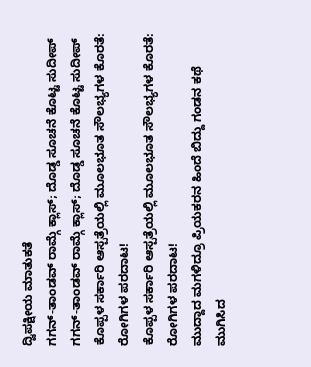ದ್ವಿಪಕ್ಷೀಯ ಮಾತುಕತೆ
ಗಗನ್-ತಾಂಡವ್ ರಾಮ್ಗೆ ಕ್ಲಾಸ್; ದೊಡ್ಡ ಸೂಚನೆ ಕೊಟ್ಟ ಸುದೀಪ್
ಗಗನ್-ತಾಂಡವ್ ರಾಮ್ಗೆ ಕ್ಲಾಸ್; ದೊಡ್ಡ ಸೂಚನೆ ಕೊಟ್ಟ ಸುದೀಪ್
ಕೊಪ್ಪಳ ಸರ್ಕಾರಿ ಆಸ್ಪತ್ರೆಯಲ್ಲಿ ಮೂಲಭೂತ ಸೌಲಭ್ಯಗಳ ಕೊರತೆ: ರೋಗಿಗಳ ಪರದಾಟ!
ಕೊಪ್ಪಳ ಸರ್ಕಾರಿ ಆಸ್ಪತ್ರೆಯಲ್ಲಿ ಮೂಲಭೂತ ಸೌಲಭ್ಯಗಳ ಕೊರತೆ: ರೋಗಿಗಳ ಪರದಾಟ!
ಮುದ್ದಾದ ಮಗಳಿದ್ರೂ ಪ್ರಿಯಕರನ ಹಿಂದೆ ಬಿದ್ದು ಗಂಡನ ಕಥೆ ಮುಗಿಸಿದ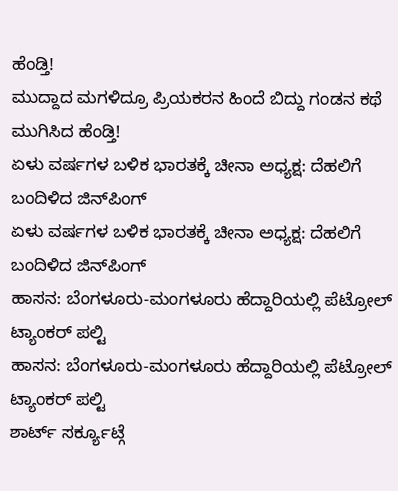ಹೆಂಡ್ತಿ!
ಮುದ್ದಾದ ಮಗಳಿದ್ರೂ ಪ್ರಿಯಕರನ ಹಿಂದೆ ಬಿದ್ದು ಗಂಡನ ಕಥೆ ಮುಗಿಸಿದ ಹೆಂಡ್ತಿ!
ಏಳು ವರ್ಷಗಳ ಬಳಿಕ ಭಾರತಕ್ಕೆ ಚೀನಾ ಅಧ್ಯಕ್ಷ: ದೆಹಲಿಗೆ ಬಂದಿಳಿದ ಜಿನ್‌ಪಿಂಗ್
ಏಳು ವರ್ಷಗಳ ಬಳಿಕ ಭಾರತಕ್ಕೆ ಚೀನಾ ಅಧ್ಯಕ್ಷ: ದೆಹಲಿಗೆ ಬಂದಿಳಿದ ಜಿನ್‌ಪಿಂಗ್
ಹಾಸನ: ಬೆಂಗಳೂರು-ಮಂಗಳೂರು ಹೆದ್ದಾರಿಯಲ್ಲಿ ಪೆಟ್ರೋಲ್ ಟ್ಯಾಂಕರ್ ಪಲ್ಟಿ
ಹಾಸನ: ಬೆಂಗಳೂರು-ಮಂಗಳೂರು ಹೆದ್ದಾರಿಯಲ್ಲಿ ಪೆಟ್ರೋಲ್ ಟ್ಯಾಂಕರ್ ಪಲ್ಟಿ
ಶಾರ್ಟ್ ಸರ್ಕ್ಯೂಟ್ಗೆ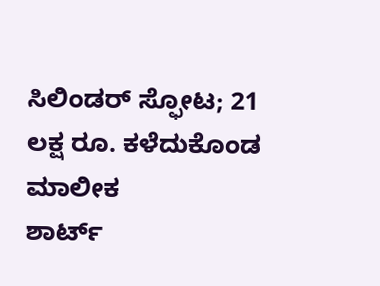ಸಿಲಿಂಡರ್ ಸ್ಫೋಟ; 21 ಲಕ್ಷ ರೂ. ಕಳೆದುಕೊಂಡ ಮಾಲೀಕ
ಶಾರ್ಟ್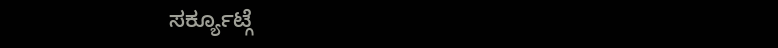ಸರ್ಕ್ಯೂಟ್ಗೆ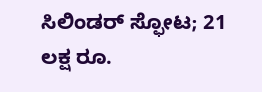ಸಿಲಿಂಡರ್ ಸ್ಫೋಟ; 21 ಲಕ್ಷ ರೂ.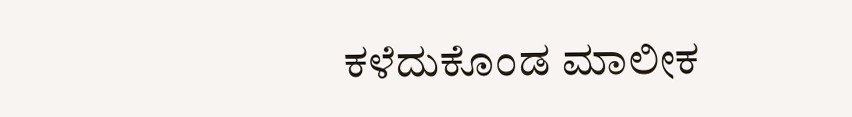ಕಳೆದುಕೊಂಡ ಮಾಲೀಕ